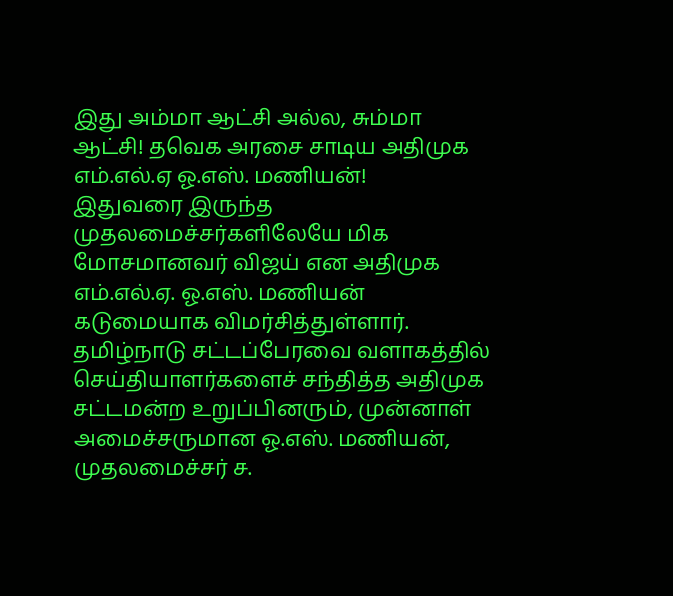இது அம்மா ஆட்சி அல்ல, சும்மா ஆட்சி! தவெக அரசை சாடிய அதிமுக எம்.எல்.ஏ ஓ.எஸ். மணியன்!
இதுவரை இருந்த முதலமைச்சர்களிலேயே மிக மோசமானவர் விஜய் என அதிமுக எம்.எல்.ஏ. ஓ.எஸ். மணியன் கடுமையாக விமர்சித்துள்ளார்.
தமிழ்நாடு சட்டப்பேரவை வளாகத்தில் செய்தியாளர்களைச் சந்தித்த அதிமுக சட்டமன்ற உறுப்பினரும், முன்னாள் அமைச்சருமான ஓ.எஸ். மணியன், முதலமைச்சர் ச.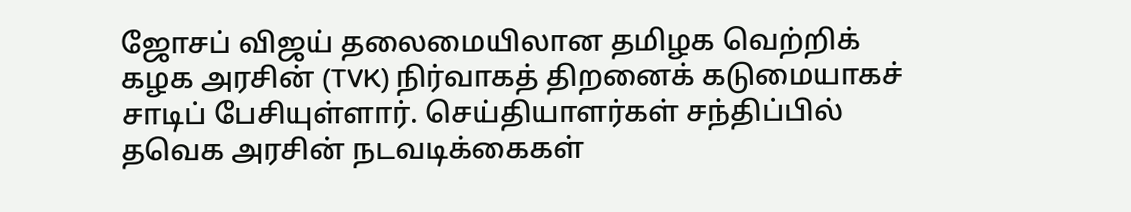ஜோசப் விஜய் தலைமையிலான தமிழக வெற்றிக் கழக அரசின் (TVK) நிர்வாகத் திறனைக் கடுமையாகச் சாடிப் பேசியுள்ளார். செய்தியாளர்கள் சந்திப்பில் தவெக அரசின் நடவடிக்கைகள்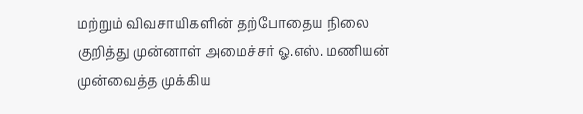மற்றும் விவசாயிகளின் தற்போதைய நிலை குறித்து முன்னாள் அமைச்சர் ஓ.எஸ். மணியன் முன்வைத்த முக்கிய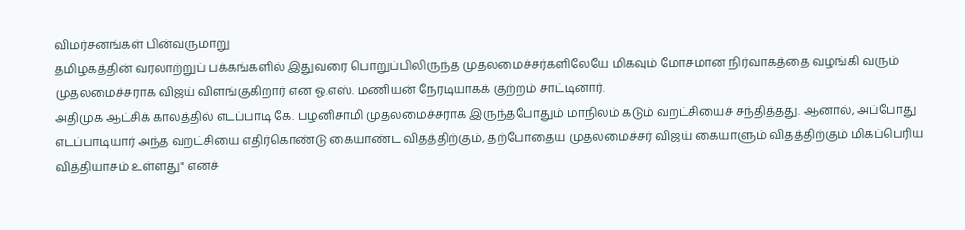விமர்சனங்கள் பின்வருமாறு
தமிழகத்தின் வரலாற்றுப் பக்கங்களில் இதுவரை பொறுப்பிலிருந்த முதலமைச்சர்களிலேயே மிகவும் மோசமான நிர்வாகத்தை வழங்கி வரும் முதலமைச்சராக விஜய் விளங்குகிறார் என ஓ.எஸ். மணியன் நேரடியாகக் குற்றம் சாட்டினார்.
அதிமுக ஆட்சிக் காலத்தில் எடப்பாடி கே. பழனிசாமி முதலமைச்சராக இருந்தபோதும் மாநிலம் கடும் வறட்சியைச் சந்தித்தது. ஆனால், அப்போது எடப்பாடியார் அந்த வறட்சியை எதிர்கொண்டு கையாண்ட விதத்திற்கும், தற்போதைய முதலமைச்சர் விஜய் கையாளும் விதத்திற்கும் மிகப்பெரிய வித்தியாசம் உள்ளது" எனச்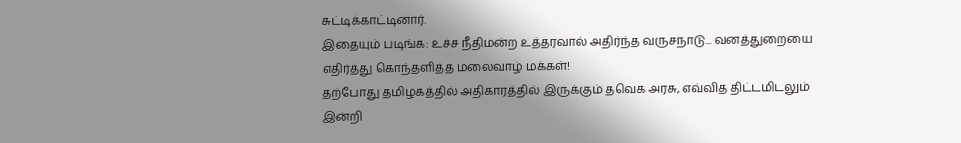சுட்டிக்காட்டினார்.
இதையும் படிங்க: உச்ச நீதிமன்ற உத்தரவால் அதிர்ந்த வருசநாடு... வனத்துறையை எதிர்த்து கொந்தளித்த மலைவாழ் மக்கள்!
தற்போது தமிழகத்தில் அதிகாரத்தில் இருக்கும் தவெக அரசு, எவ்வித திட்டமிடலும் இன்றி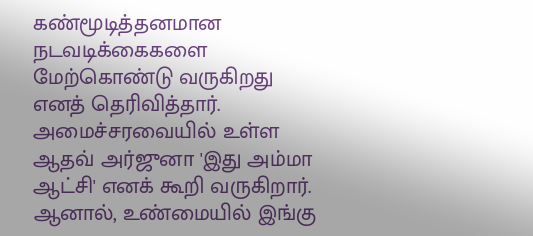கண்மூடித்தனமான நடவடிக்கைகளை மேற்கொண்டு வருகிறது எனத் தெரிவித்தார்.
அமைச்சரவையில் உள்ள ஆதவ் அர்ஜுனா 'இது அம்மா ஆட்சி' எனக் கூறி வருகிறார். ஆனால், உண்மையில் இங்கு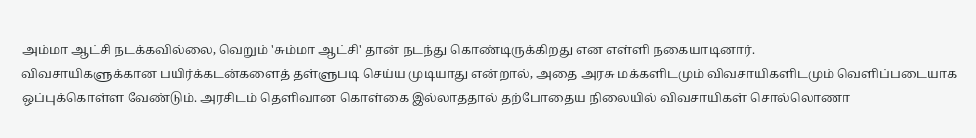அம்மா ஆட்சி நடக்கவில்லை, வெறும் 'சும்மா ஆட்சி' தான் நடந்து கொண்டிருக்கிறது என எள்ளி நகையாடினார்.
விவசாயிகளுக்கான பயிர்க்கடன்களைத் தள்ளுபடி செய்ய முடியாது என்றால், அதை அரசு மக்களிடமும் விவசாயிகளிடமும் வெளிப்படையாக ஒப்புக்கொள்ள வேண்டும். அரசிடம் தெளிவான கொள்கை இல்லாததால் தற்போதைய நிலையில் விவசாயிகள் சொல்லொணா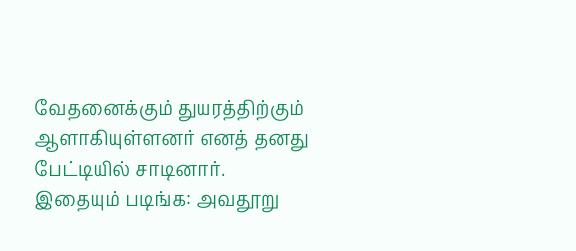வேதனைக்கும் துயரத்திற்கும் ஆளாகியுள்ளனர் எனத் தனது பேட்டியில் சாடினார்.
இதையும் படிங்க: அவதூறு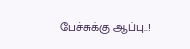பேச்சுக்கு ஆப்பு..!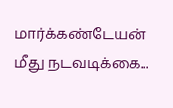மார்க்கண்டேயன் மீது நடவடிக்கை...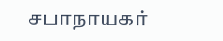சபாநாயகர்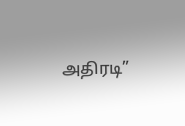அதிரடி”